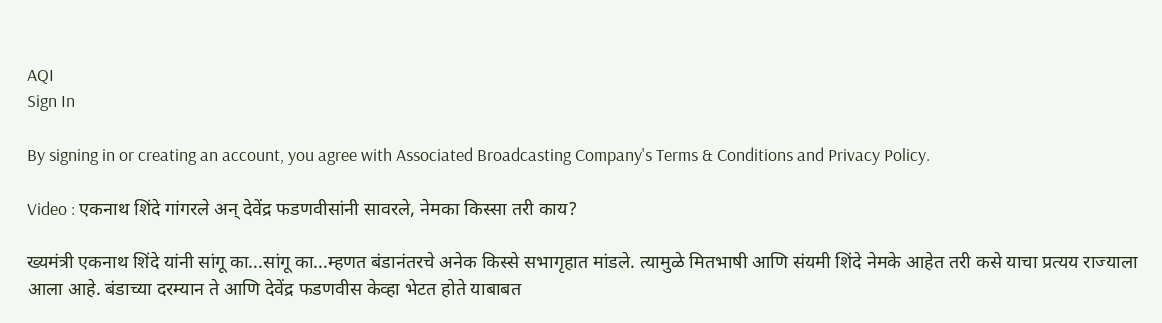AQI
Sign In

By signing in or creating an account, you agree with Associated Broadcasting Company's Terms & Conditions and Privacy Policy.

Video : एकनाथ शिंदे गांगरले अन् देवेंद्र फडणवीसांनी सावरले, नेमका किस्सा तरी काय?

ख्यमंत्री एकनाथ शिंदे यांनी सांगू का...सांगू का...म्हणत बंडानंतरचे अनेक किस्से सभागृहात मांडले. त्यामुळे मितभाषी आणि संयमी शिंदे नेमके आहेत तरी कसे याचा प्रत्यय राज्याला आला आहे. बंडाच्या दरम्यान ते आणि देवेंद्र फडणवीस केव्हा भेटत होते याबाबत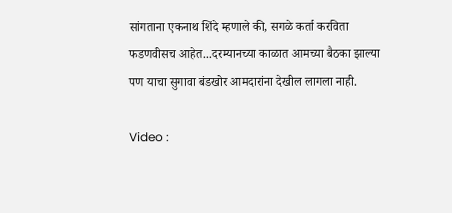सांगताना एकनाथ शिंदे म्हणाले की, सगळे कर्ता करविता फडणवीसच आहेत...दरम्यानच्या काळात आमच्या बैठका झाल्या पण याचा सुगावा बंडखोर आमदारांना देखील लागला नाही.

Video :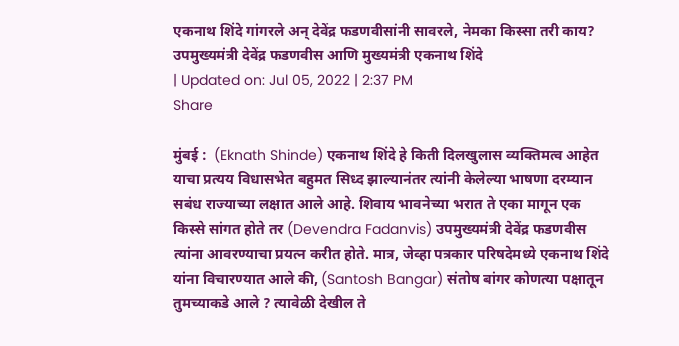एकनाथ शिंदे गांगरले अन् देवेंद्र फडणवीसांनी सावरले, नेमका किस्सा तरी काय?
उपमुख्यमंत्री देवेंद्र फडणवीस आणि मुख्यमंत्री एकनाथ शिंदे
| Updated on: Jul 05, 2022 | 2:37 PM
Share

मुंबई :  (Eknath Shinde) एकनाथ शिंदे हे किती दिलखुलास व्यक्तिमत्व आहेत याचा प्रत्यय विधासभेत बहुमत सिध्द झाल्यानंतर त्यांनी केलेल्या भाषणा दरम्यान सबंध राज्याच्या लक्षात आले आहे. शिवाय भावनेच्या भरात ते एका मागून एक किस्से सांगत होते तर (Devendra Fadanvis) उपमुख्यमंत्री देवेंद्र फडणवीस त्यांना आवरण्याचा प्रयत्न करीत होते. मात्र, जेव्हा पत्रकार परिषदेमध्ये एकनाथ शिंदे यांना विचारण्यात आले की, (Santosh Bangar) संतोष बांगर कोणत्या पक्षातून तुमच्याकडे आले ? त्यावेळी देखील ते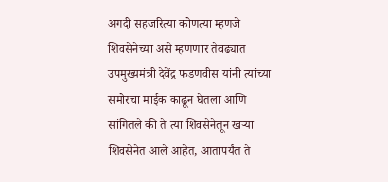अगदी सहजरित्या कोणत्या म्हणजे शिवसेनेच्या असे म्हणणार तेवढ्यात उपमुख्यमंत्री देवेंद्र फडणवीस यांनी त्यांच्या समोरचा माईक काढून घेतला आणि सांगितले की ते त्या शिवसेनेतून खऱ्या शिवसेनेत आले आहेत, आतापर्यंत ते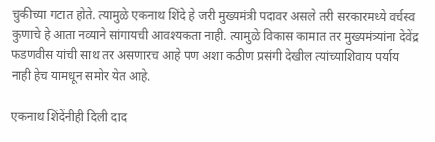चुकीच्या गटात होते. त्यामुळे एकनाथ शिंदे हे जरी मुख्यमंत्री पदावर असले तरी सरकारमध्ये वर्चस्व कुणाचे हे आता नव्याने सांगायची आवश्यकता नाही. त्यामुळे विकास कामात तर मुख्यमंत्र्यांना देवेंद्र फडणवीस यांची साथ तर असणारच आहे पण अशा कठीण प्रसंगी देखील त्यांच्याशिवाय पर्याय नाही हेच यामधून समोर येत आहे.

एकनाथ शिंदेंनीही दिली दाद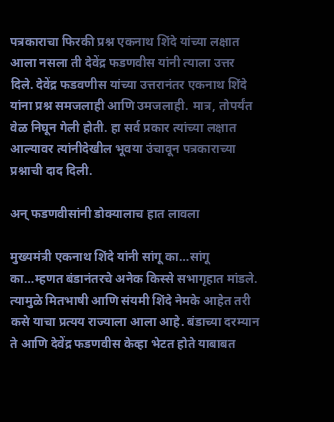पत्रकाराचा फिरकी प्रश्न एकनाथ शिंदे यांच्या लक्षात आला नसला ती देवेंद्र फडणवीस यांनी त्याला उत्तर दिले. देवेंद्र फडवणीस यांच्या उत्तरानंतर एकनाथ शिंदे यांना प्रश्न समजलाही आणि उमजलाही. मात्र, तोपर्यंत वेळ निघून गेली होती. हा सर्व प्रकार त्यांच्या लक्षात आल्यावर त्यांनीदेखील भूवया उंचावून पत्रकाराच्या प्रश्नाची दाद दिली.

अन् फडणवीसांनी डोक्यालाच हात लावला

मुख्यमंत्री एकनाथ शिंदे यांनी सांगू का…सांगू का…म्हणत बंडानंतरचे अनेक किस्से सभागृहात मांडले. त्यामुळे मितभाषी आणि संयमी शिंदे नेमके आहेत तरी कसे याचा प्रत्यय राज्याला आला आहे. बंडाच्या दरम्यान ते आणि देवेंद्र फडणवीस केव्हा भेटत होते याबाबत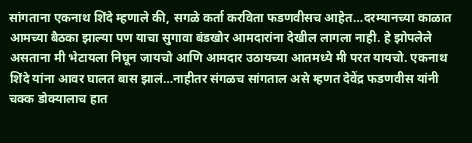सांगताना एकनाथ शिंदे म्हणाले की, सगळे कर्ता करविता फडणवीसच आहेत…दरम्यानच्या काळात आमच्या बैठका झाल्या पण याचा सुगावा बंडखोर आमदारांना देखील लागला नाही. हे झोपलेले असताना मी भेटायला निघून जायचो आणि आमदार उठायच्या आतमध्ये मी परत यायचो. एकनाथ शिंदे यांना आवर घालत बास झालं…नाहीतर संगळच सांगताल असे म्हणत देवेंद्र फडणवीस यांनी चक्क डोक्यालाच हात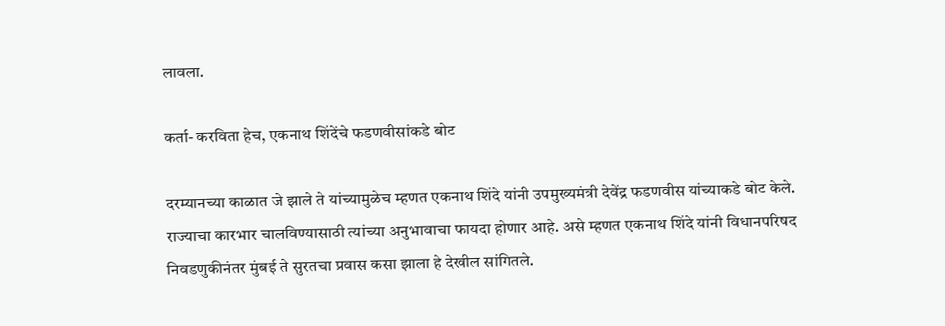लावला.

कर्ता- करविता हेच, एकनाथ शिंदेंचे फडणवीसांकडे बोट

दरम्यानच्या काळात जे झाले ते यांच्यामुळेच म्हणत एकनाथ शिंदे यांनी उपमुख्यमंत्री देवेंद्र फडणवीस यांच्याकडे बोट केले. राज्याचा कारभार चालविण्यासाठी त्यांच्या अनुभावाचा फायदा होणार आहे. असे म्हणत एकनाथ शिंदे यांनी विधानपरिषद निवडणुकीनंतर मुंबई ते सुरतचा प्रवास कसा झाला हे देखील सांगितले.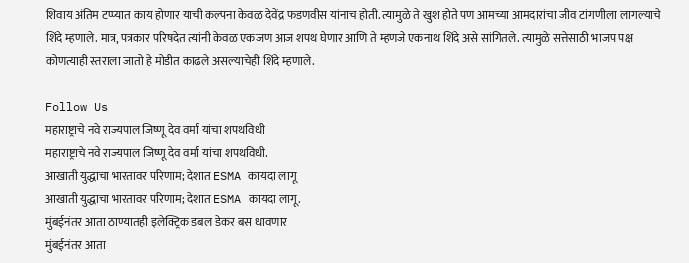शिवाय अंतिम टप्प्यात काय होणार याची कल्पना केवळ देवेंद्र फडणवीस यांनाच होती. त्यामुळे ते खुश होते पण आमच्या आमदारांचा जीव टांगणीला लागल्याचे शिंदे म्हणाले. मात्र, पत्रकार परिषदेत त्यांनी केवळ एकजण आज शपथ घेणार आणि ते म्हणजे एकनाथ शिंदे असे सांगितले. त्यामुळे सत्तेसाठी भाजप पक्ष कोणत्याही स्तराला जातो हे मोडीत काढले असल्याचेही शिंदे म्हणाले.

Follow Us
महाराष्ट्राचे नवे राज्यपाल जिष्णू देव वर्मा यांचा शपथविधी
महाराष्ट्राचे नवे राज्यपाल जिष्णू देव वर्मा यांचा शपथविधी.
आखाती युद्धाचा भारतावर परिणाम; देशात ESMA कायदा लागू
आखाती युद्धाचा भारतावर परिणाम; देशात ESMA कायदा लागू.
मुंबईनंतर आता ठाण्यातही इलेक्ट्रिक डबल डेकर बस धावणार
मुंबईनंतर आता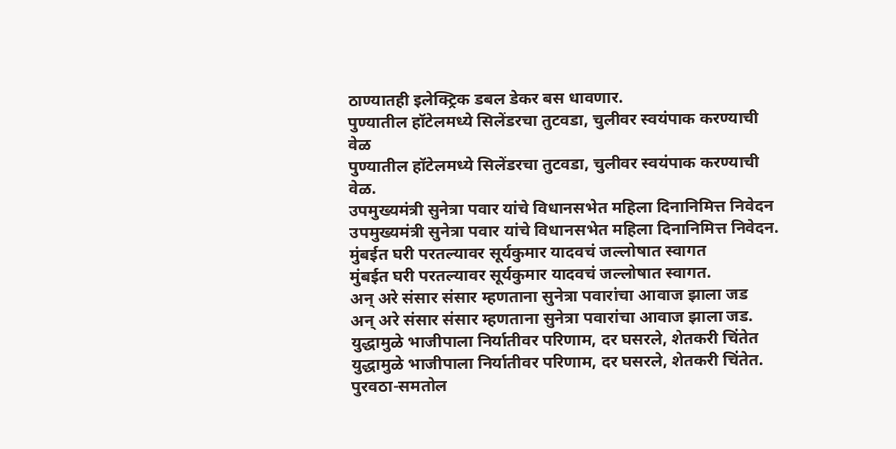ठाण्यातही इलेक्ट्रिक डबल डेकर बस धावणार.
पुण्यातील हॉटेलमध्ये सिलेंडरचा तुटवडा, चुलीवर स्वयंपाक करण्याची वेळ
पुण्यातील हॉटेलमध्ये सिलेंडरचा तुटवडा, चुलीवर स्वयंपाक करण्याची वेळ.
उपमुख्यमंत्री सुनेत्रा पवार यांचे विधानसभेत महिला दिनानिमित्त निवेदन
उपमुख्यमंत्री सुनेत्रा पवार यांचे विधानसभेत महिला दिनानिमित्त निवेदन.
मुंबईत घरी परतल्यावर सूर्यकुमार यादवचं जल्लोषात स्वागत
मुंबईत घरी परतल्यावर सूर्यकुमार यादवचं जल्लोषात स्वागत.
अन् अरे संसार संसार म्हणताना सुनेत्रा पवारांचा आवाज झाला जड
अन् अरे संसार संसार म्हणताना सुनेत्रा पवारांचा आवाज झाला जड.
युद्धामुळे भाजीपाला निर्यातीवर परिणाम, दर घसरले, शेतकरी चिंतेत
युद्धामुळे भाजीपाला निर्यातीवर परिणाम, दर घसरले, शेतकरी चिंतेत.
पुरवठा-समतोल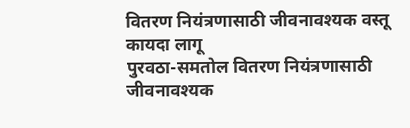वितरण नियंत्रणासाठी जीवनावश्यक वस्तू कायदा लागू
पुरवठा-समतोल वितरण नियंत्रणासाठी जीवनावश्यक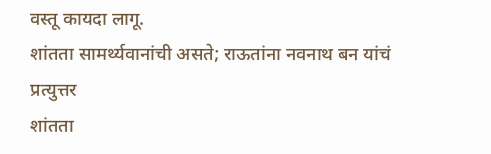वस्तू कायदा लागू.
शांतता सामर्थ्यवानांची असते; राऊतांना नवनाथ बन यांचं प्रत्युत्तर
शांतता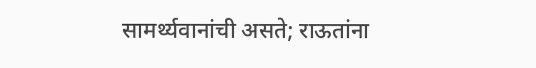सामर्थ्यवानांची असते; राऊतांना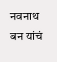नवनाथ बन यांचं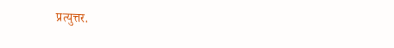प्रत्युत्तर.